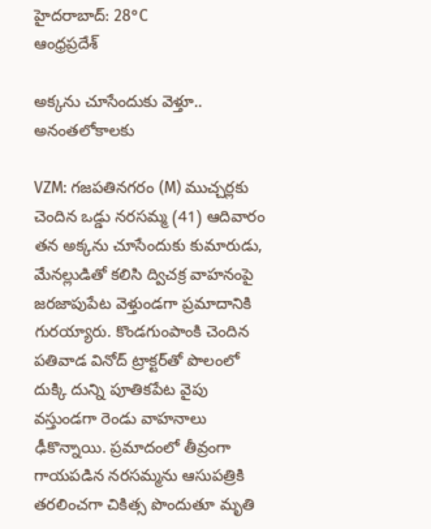హైదరాబాద్: 28°C
ఆంధ్రప్రదేశ్

అక్కను చూసేందుకు వెళ్తూ.. అనంతలోకాలకు

VZM: గజపతినగరం (M) ముచ్చర్లకు చెందిన ఒడ్డు నరసమ్మ (41) ఆదివారం తన అక్కను చూసేందుకు కుమారుడు, మేనల్లుడితో కలిసి ద్విచక్ర వాహనంపై జరజాపుపేట వెళ్తుండగా ప్రమాదానికి గురయ్యారు. కొండగుంపాంకి చెందిన పతివాడ వినోద్ ట్రాక్టర్‌తో పొలంలో దుక్కి దున్ని పూతికపేట వైపు వస్తుండగా రెండు వాహనాలు ఢీకొన్నాయి. ప్రమాదంలో తీవ్రంగా గాయపడిన నరసమ్మను ఆసుపత్రికి తరలించగా చికిత్స పొందుతూ మృతి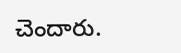చెందారు.